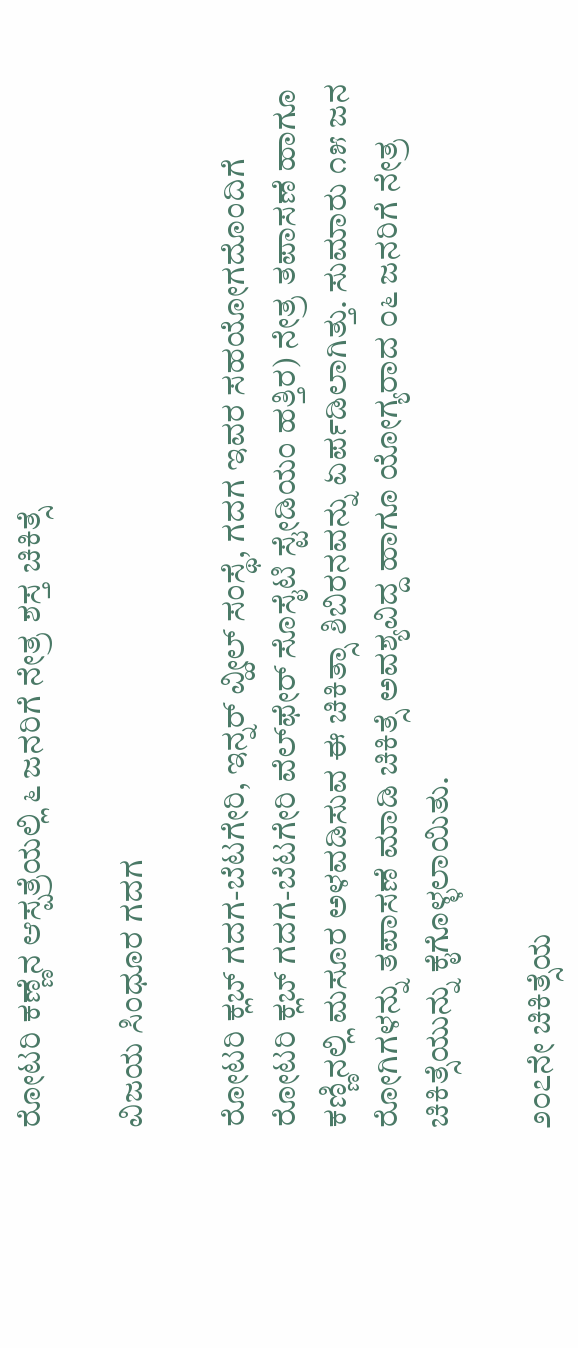ರೋಟರಿ ಕಣ್ಣೆನ ಆಸ್ಪತ್ರೆಯಲ್ಲಿ ೬ ಜನರಿಗೆ ನೇತ್ರ ಶಸ್ತ ಚಿಕಿತ್ಸೆ

ವಿಜಯ ಸಿಂಧೂರ ಗದಗ

ರೋಟರಿ ಕ್ಲಬ್ ಗದಗ-ಬೆಟಗೇರಿ, ಇನ್ನರ್ ವ್ಹೀಲ್ ಸಂಸ್ಥೆ, ಗದಗ ಇವರ ಸಹಯೋಗದೊಂದಿಗೆ ರೋಟರಿ ಕ್ಲಬ್ ಗದಗ-ಬೆಟಗೇರಿ ವೆಲ್‌ಫೇರ್ ಸೊಸೈಟಿ ಸ್ಟೇಡಿಯಂ ಹತ್ತಿರ) ನೇತ್ರ ತಪಾಸಣೆ ಹಾಗೂ ಕಣ್ಣಿನಲ್ಲಿ ಮಸೂರ ಅಳವಡಿಸುವ ಈ ಚಿಕಿತ್ಸಾ ಶಿಬಿರನವನ್ನು ಏರ್ಪಡಿಲಾಗಿತ್ತು. ಸುಮಾರು ೧೫ ಜನ ರೋಗಿಗಳನ್ನು ತಪಾಸಣೆ ಮಾಡಿ ಚಿಕಿತ್ಸೆ ಅವಶ್ಯವಿದ್ದ ಹಾಗೂ ಯೋಗ್ಯರಾದ ೦೬ ಜನರಿಗೆ ನೇತ್ರ ಚಿಕಿತ್ಸೆಯುನ್ನು ಕೈಗೊಳ್ಳಲಾಯಿತು.

೨೦೭ನೇ ಚಿಕಿತ್ಸೆಯ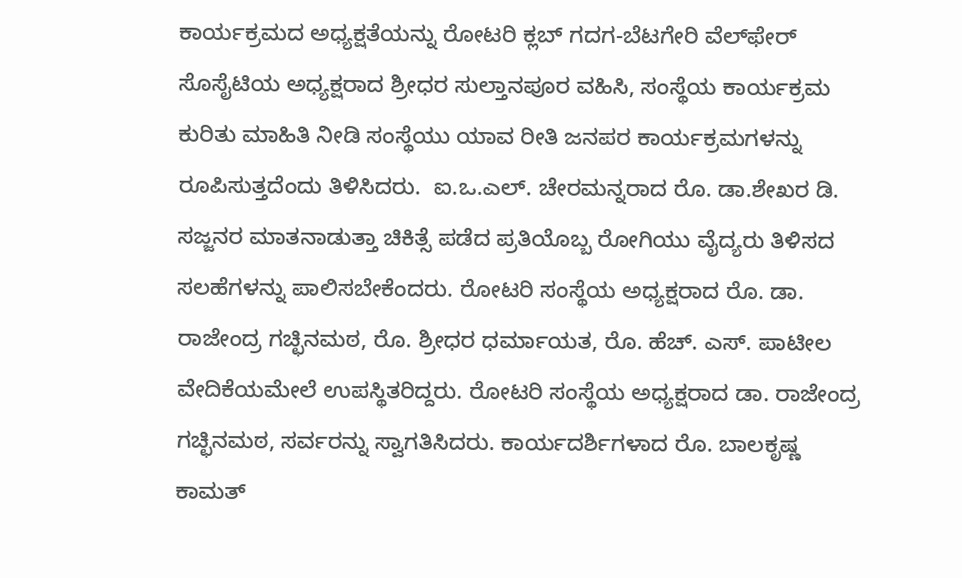ಕಾರ್ಯಕ್ರಮದ ಅಧ್ಯಕ್ಷತೆಯನ್ನು ರೋಟರಿ ಕ್ಲಬ್ ಗದಗ-ಬೆಟಗೇರಿ ವೆಲ್‌ಫೇರ್ ಸೊಸೈಟಿಯ ಅಧ್ಯಕ್ಷರಾದ ಶ್ರೀಧರ ಸುಲ್ತಾನಪೂರ ವಹಿಸಿ, ಸಂಸ್ಥೆಯ ಕಾರ್ಯಕ್ರಮ ಕುರಿತು ಮಾಹಿತಿ ನೀಡಿ ಸಂಸ್ಥೆಯು ಯಾವ ರೀತಿ ಜನಪರ ಕಾರ್ಯಕ್ರಮಗಳನ್ನು ರೂಪಿಸುತ್ತದೆಂದು ತಿಳಿಸಿದರು.  ಐ.ಒ.ಎಲ್. ಚೇರಮನ್ನರಾದ ರೊ. ಡಾ.ಶೇಖರ ಡಿ. ಸಜ್ಜನರ ಮಾತನಾಡುತ್ತಾ ಚಿಕಿತ್ಸೆ ಪಡೆದ ಪ್ರತಿಯೊಬ್ಬ ರೋಗಿಯು ವೈದ್ಯರು ತಿಳಿಸದ ಸಲಹೆಗಳನ್ನು ಪಾಲಿಸಬೇಕೆಂದರು. ರೋಟರಿ ಸಂಸ್ಥೆಯ ಅಧ್ಯಕ್ಷರಾದ ರೊ. ಡಾ. ರಾಜೇಂದ್ರ ಗಚ್ಛಿನಮಠ, ರೊ. ಶ್ರೀಧರ ಧರ್ಮಾಯತ, ರೊ. ಹೆಚ್. ಎಸ್. ಪಾಟೀಲ ವೇದಿಕೆಯಮೇಲೆ ಉಪಸ್ಥಿತರಿದ್ದರು. ರೋಟರಿ ಸಂಸ್ಥೆಯ ಅಧ್ಯಕ್ಷರಾದ ಡಾ. ರಾಜೇಂದ್ರ ಗಚ್ಛಿನಮಠ, ಸರ್ವರನ್ನು ಸ್ವಾಗತಿಸಿದರು. ಕಾರ್ಯದರ್ಶಿಗಳಾದ ರೊ. ಬಾಲಕೃಷ್ಣ ಕಾಮತ್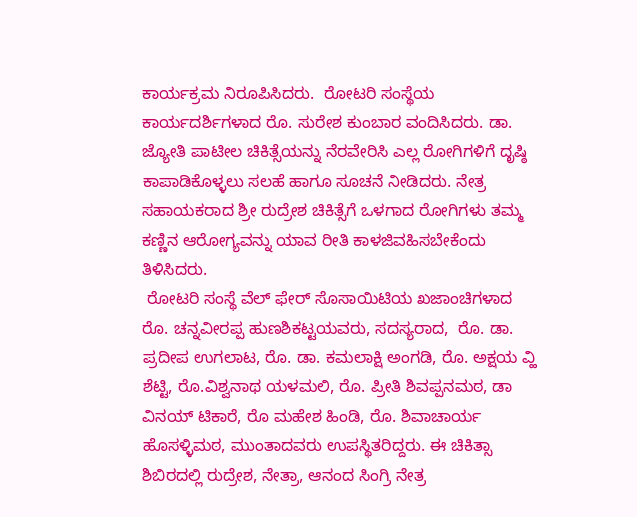ಕಾರ್ಯಕ್ರಮ ನಿರೂಪಿಸಿದರು.  ರೋಟರಿ ಸಂಸ್ಥೆಯ ಕಾರ್ಯದರ್ಶಿಗಳಾದ ರೊ. ಸುರೇಶ ಕುಂಬಾರ ವಂದಿಸಿದರು. ಡಾ. ಜ್ಯೋತಿ ಪಾಟೀಲ ಚಿಕಿತ್ಸೆಯನ್ನು ನೆರವೇರಿಸಿ ಎಲ್ಲ ರೋಗಿಗಳಿಗೆ ದೃಷ್ಠಿ ಕಾಪಾಡಿಕೊಳ್ಳಲು ಸಲಹೆ ಹಾಗೂ ಸೂಚನೆ ನೀಡಿದರು. ನೇತ್ರ ಸಹಾಯಕರಾದ ಶ್ರೀ ರುದ್ರೇಶ ಚಿಕಿತ್ಸೆಗೆ ಒಳಗಾದ ರೋಗಿಗಳು ತಮ್ಮ ಕಣ್ಣಿನ ಆರೋಗ್ಯವನ್ನು ಯಾವ ರೀತಿ ಕಾಳಜಿವಹಿಸಬೇಕೆಂದು ತಿಳಿಸಿದರು.
 ರೋಟರಿ ಸಂಸ್ಥೆ ವೆಲ್ ಫೇರ್ ಸೊಸಾಯಿಟಿಯ ಖಜಾಂಚಿಗಳಾದ ರೊ. ಚನ್ನವೀರಪ್ಪ ಹುಣಶಿಕಟ್ಟಯವರು, ಸದಸ್ಯರಾದ,  ರೊ. ಡಾ. ಪ್ರದೀಪ ಉಗಲಾಟ, ರೊ. ಡಾ. ಕಮಲಾಕ್ಷಿ ಅಂಗಡಿ, ರೊ. ಅಕ್ಷಯ ವ್ಹಿ ಶೆಟ್ಟಿ, ರೊ.ವಿಶ್ವನಾಥ ಯಳಮಲಿ, ರೊ. ಪ್ರೀತಿ ಶಿವಪ್ಪನಮಠ, ಡಾ ವಿನಯ್ ಟಿಕಾರೆ, ರೊ ಮಹೇಶ ಹಿಂಡಿ, ರೊ. ಶಿವಾಚಾರ್ಯ ಹೊಸಳ್ಳಿಮಠ, ಮುಂತಾದವರು ಉಪಸ್ಥಿತರಿದ್ದರು. ಈ ಚಿಕಿತ್ಸಾ ಶಿಬಿರದಲ್ಲಿ ರುದ್ರೇಶ, ನೇತ್ರಾ, ಆನಂದ ಸಿಂಗ್ರಿ ನೇತ್ರ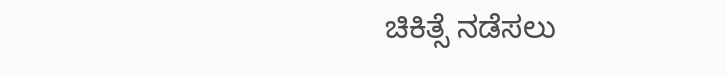ಚಿಕಿತ್ಸೆ ನಡೆಸಲು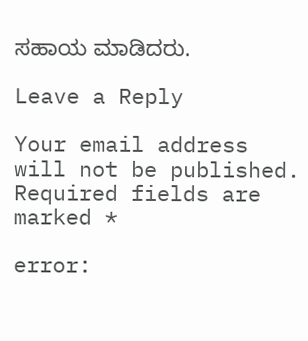ಸಹಾಯ ಮಾಡಿದರು.

Leave a Reply

Your email address will not be published. Required fields are marked *

error: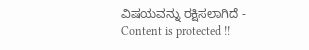ವಿಷಯವನ್ನು ರಕ್ಷಿಸಲಾಗಿದೆ - Content is protected !!